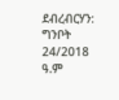ደብረብርሃን: ግንቦት 24/2018 ዓ.ም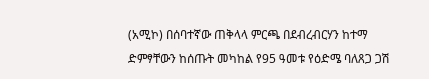(አሚኮ) በሰባተኛው ጠቅላላ ምርጫ በደብረብርሃን ከተማ ድምፃቸውን ከሰጡት መካከል የ95 ዓመቱ የዕድሜ ባለጸጋ ጋሽ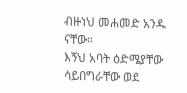ብዙነህ መሐመድ አንዱ ናቸው።
እኝህ አባት ዕድሜያቸው ሳይበግራቸው ወደ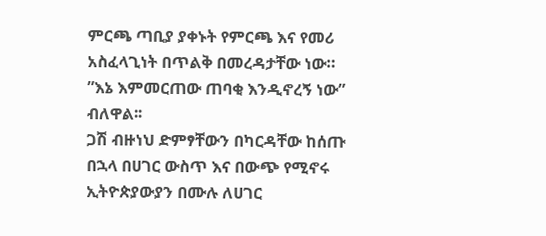ምርጫ ጣቢያ ያቀኑት የምርጫ እና የመሪ አስፈላጊነት በጥልቅ በመረዳታቸው ነው።
”እኔ እምመርጠው ጠባቂ እንዲኖረኝ ነው” ብለዋል፡፡
ጋሽ ብዙነህ ድምፃቸውን በካርዳቸው ከሰጡ በኋላ በሀገር ውስጥ እና በውጭ የሚኖሩ ኢትዮጵያውያን በሙሉ ለሀገር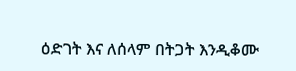ዕድገት እና ለሰላም በትጋት እንዲቆሙ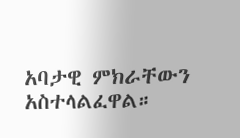አባታዊ ምክራቸውን አስተላልፈዋል።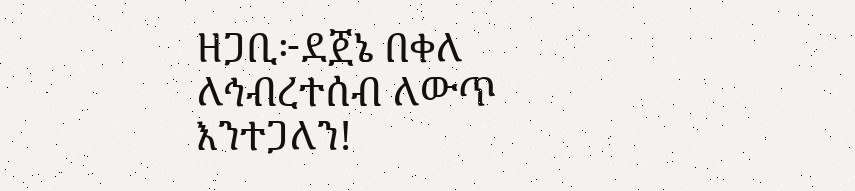ዘጋቢ፦ደጀኔ በቀለ
ለኅብረተሰብ ለውጥ እንተጋለን!